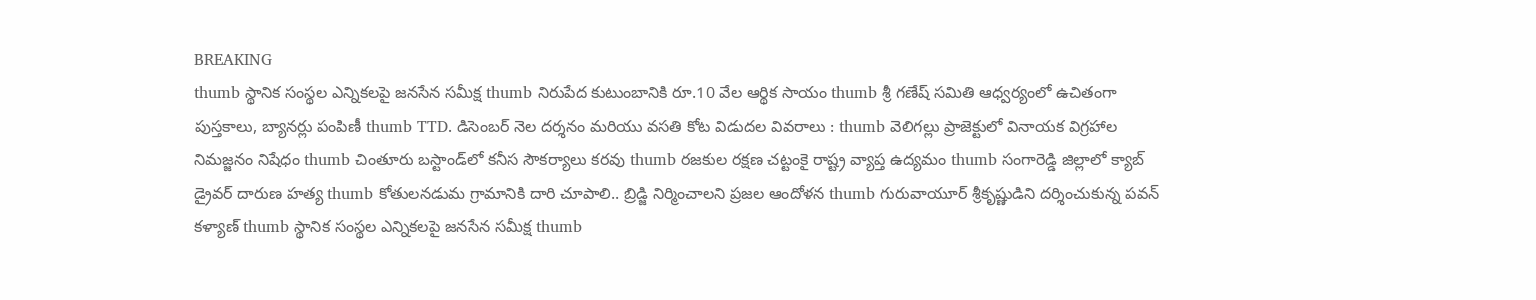BREAKING
thumb స్థానిక సంస్థల ఎన్నికలపై జనసేన సమీక్ష thumb నిరుపేద కుటుంబానికి రూ.10 వేల ఆర్థిక సాయం thumb శ్రీ గణేష్ సమితి ఆధ్వర్యంలో ఉచితంగా పుస్తకాలు, బ్యానర్లు పంపిణీ thumb TTD. డిసెంబర్ నెల దర్శనం మరియు వసతి కోట విడుదల వివరాలు : thumb వెలిగల్లు ప్రాజెక్టులో వినాయక విగ్రహాల నిమజ్జనం నిషేధం thumb చింతూరు బస్టాండ్‌లో కనీస సౌకర్యాలు కరవు thumb రజకుల రక్షణ చట్టంకై రాష్ట్ర వ్యాప్త ఉద్యమం thumb సంగారెడ్డి జిల్లాలో క్యాబ్ డ్రైవర్ దారుణ హత్య thumb కోతులనడుమ గ్రామానికి దారి చూపాలి.. బ్రిడ్జి నిర్మించాలని ప్రజల ఆందోళన thumb గురువాయూర్ శ్రీకృష్ణుడిని దర్శించుకున్న పవన్ కళ్యాణ్ thumb స్థానిక సంస్థల ఎన్నికలపై జనసేన సమీక్ష thumb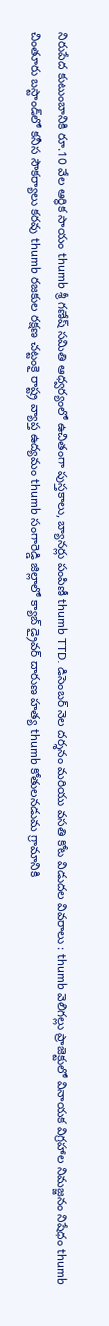నిరుపేద కుటుంబానికి రూ.10 వేల ఆర్థిక సాయం thumb శ్రీ గణేష్ సమితి ఆధ్వర్యంలో ఉచితంగా పుస్తకాలు, బ్యానర్లు పంపిణీ thumb TTD. డిసెంబర్ నెల దర్శనం మరియు వసతి కోట విడుదల వివరాలు : thumb వెలిగల్లు ప్రాజెక్టులో వినాయక విగ్రహాల నిమజ్జనం నిషేధం thumb చింతూరు బస్టాండ్‌లో కనీస సౌకర్యాలు కరవు thumb రజకుల రక్షణ చట్టంకై రాష్ట్ర వ్యాప్త ఉద్యమం thumb సంగారెడ్డి జిల్లాలో క్యాబ్ డ్రైవర్ దారుణ హత్య thumb కోతులనడుమ గ్రామానికి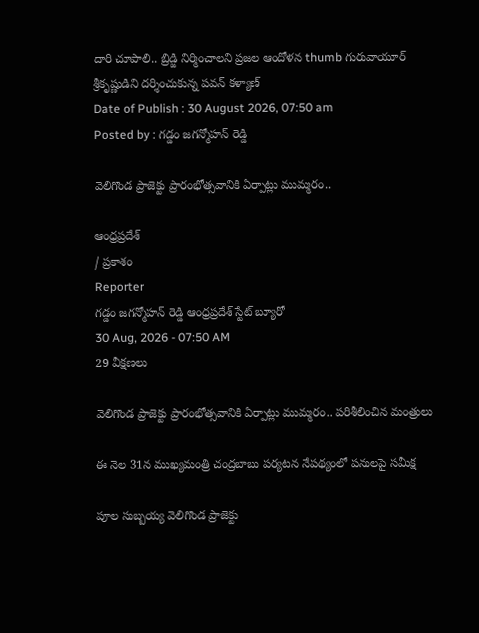దారి చూపాలి.. బ్రిడ్జి నిర్మించాలని ప్రజల ఆందోళన thumb గురువాయూర్ శ్రీకృష్ణుడిని దర్శించుకున్న పవన్ కళ్యాణ్
Date of Publish : 30 August 2026, 07:50 am
Posted by : గడ్డం జగన్మోహన్ రెడ్డి

వెలిగొండ ప్రాజెక్టు ప్రారంభోత్సవానికి ఏర్పాట్లు ముమ్మరం..

ఆంధ్రప్రదేశ్
/ ప్రకాశం
Reporter
గడ్డం జగన్మోహన్ రెడ్డి ఆంధ్రప్రదేశ్ స్టేట్ బ్యూరో
30 Aug, 2026 - 07:50 AM
29 వీక్షణలు

వెలిగొండ ప్రాజెక్టు ప్రారంభోత్సవానికి ఏర్పాట్లు ముమ్మరం.. పరిశీలించిన మంత్రులు

ఈ నెల 31న ముఖ్యమంత్రి చంద్రబాబు పర్యటన నేపథ్యంలో పనులపై సమీక్ష

పూల సుబ్బయ్య వెలిగొండ ప్రాజెక్టు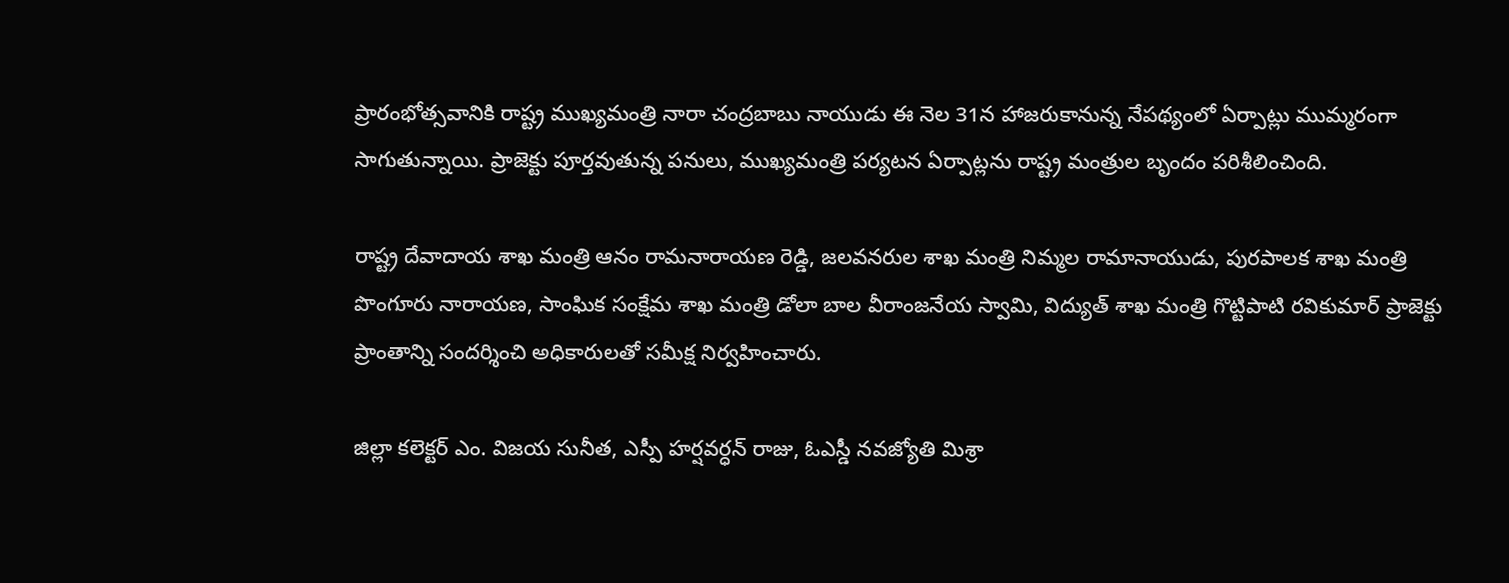ప్రారంభోత్సవానికి రాష్ట్ర ముఖ్యమంత్రి నారా చంద్రబాబు నాయుడు ఈ నెల 31న హాజరుకానున్న నేపథ్యంలో ఏర్పాట్లు ముమ్మరంగా సాగుతున్నాయి. ప్రాజెక్టు పూర్తవుతున్న పనులు, ముఖ్యమంత్రి పర్యటన ఏర్పాట్లను రాష్ట్ర మంత్రుల బృందం పరిశీలించింది.

రాష్ట్ర దేవాదాయ శాఖ మంత్రి ఆనం రామనారాయణ రెడ్డి, జలవనరుల శాఖ మంత్రి నిమ్మల రామానాయుడు, పురపాలక శాఖ మంత్రి పొంగూరు నారాయణ, సాంఘిక సంక్షేమ శాఖ మంత్రి డోలా బాల వీరాంజనేయ స్వామి, విద్యుత్ శాఖ మంత్రి గొట్టిపాటి రవికుమార్ ప్రాజెక్టు ప్రాంతాన్ని సందర్శించి అధికారులతో సమీక్ష నిర్వహించారు.

జిల్లా కలెక్టర్ ఎం. విజయ సునీత, ఎస్పీ హర్షవర్ధన్ రాజు, ఓఎస్డీ నవజ్యోతి మిశ్రా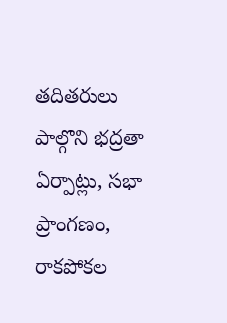తదితరులు పాల్గొని భద్రతా ఏర్పాట్లు, సభా ప్రాంగణం, రాకపోకల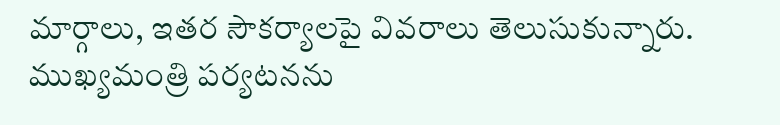మార్గాలు, ఇతర సౌకర్యాలపై వివరాలు తెలుసుకున్నారు. ముఖ్యమంత్రి పర్యటనను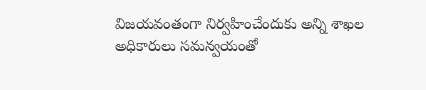విజయవంతంగా నిర్వహించేందుకు అన్ని శాఖల అధికారులు సమన్వయంతో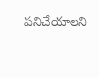పనిచేయాలని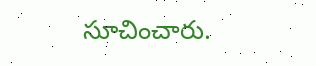సూచించారు.